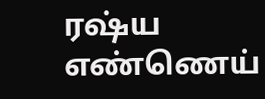ரஷ்ய எண்ணெய்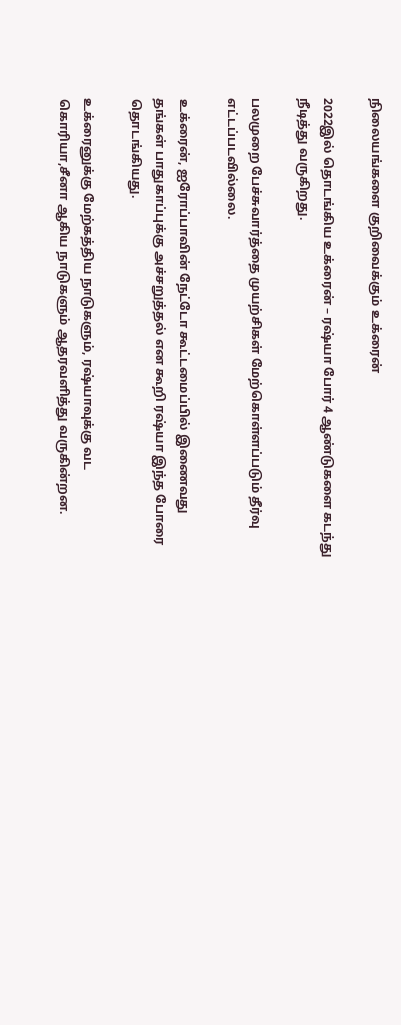நிலையங்களை குறிவைக்கும் உக்ரைன்

2022இல் தொடங்கிய உக்ரைன் – ரஷ்யா போர் 4 ஆண்டுகளை கடந்து நீடித்து வருகிறது.

பலமுறை பேச்சுவார்த்தை முயற்சிகள் மேற்கொள்ளப்படும் தீர்வு எட்டப்படவில்லை.

உக்ரைன், ஐரோப்பாவின் நேட்டோ கூட்டமைப்பில் இணைவது தங்கள் பாதுகாப்புக்கு அச்சறுத்தல் என கூறி ரஷ்யா இந்த போரை தொடங்கியது.

உக்ரைனுக்கு மேற்கத்திய நாடுகளும், ரஷ்யாவுக்கு வட கொரியா,சீனா ஆகிய நாடுகளும் ஆதரவளித்து வருகின்றன.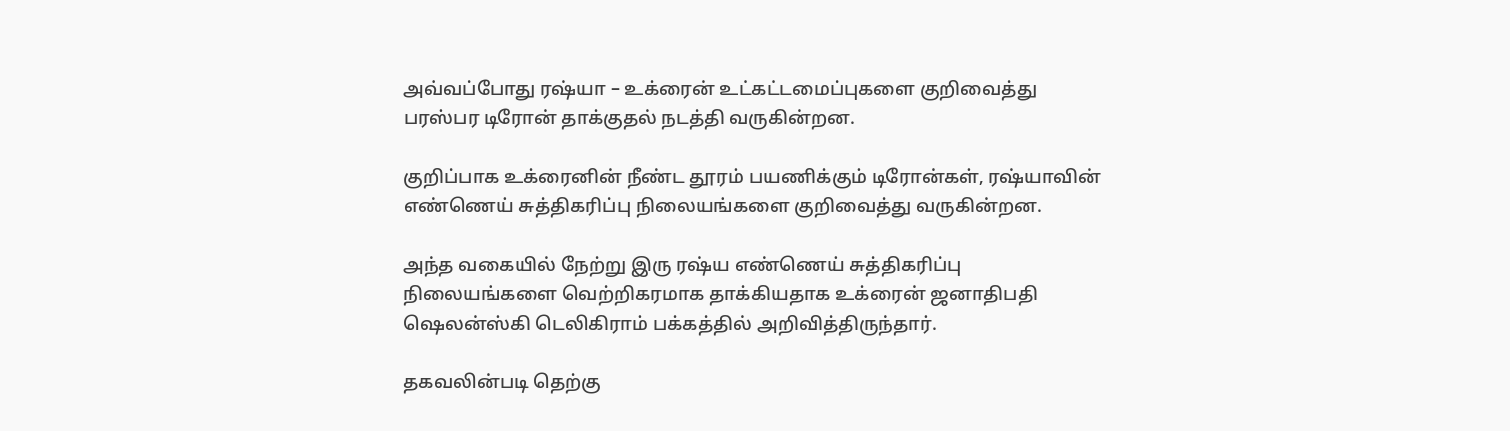அவ்வப்போது ரஷ்யா – உக்ரைன் உட்கட்டமைப்புகளை குறிவைத்து பரஸ்பர டிரோன் தாக்குதல் நடத்தி வருகின்றன.

குறிப்பாக உக்ரைனின் நீண்ட தூரம் பயணிக்கும் டிரோன்கள், ரஷ்யாவின் எண்ணெய் சுத்திகரிப்பு நிலையங்களை குறிவைத்து வருகின்றன.

அந்த வகையில் நேற்று இரு ரஷ்ய எண்ணெய் சுத்திகரிப்பு நிலையங்களை வெற்றிகரமாக தாக்கியதாக உக்ரைன் ஜனாதிபதி ஷெலன்ஸ்கி டெலிகிராம் பக்கத்தில் அறிவித்திருந்தார்.

தகவலின்படி தெற்கு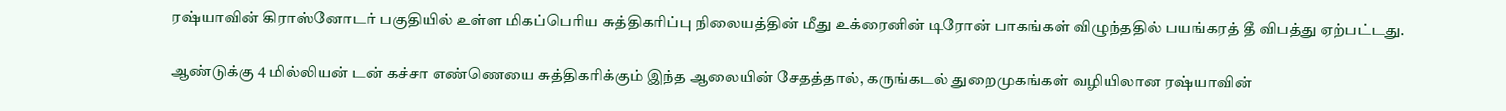ரஷ்யாவின் கிராஸ்னோடர் பகுதியில் உள்ள மிகப்பெரிய சுத்திகரிப்பு நிலையத்தின் மீது உக்ரைனின் டிரோன் பாகங்கள் விழுந்ததில் பயங்கரத் தீ விபத்து ஏற்பட்டது.

ஆண்டுக்கு 4 மில்லியன் டன் கச்சா எண்ணெயை சுத்திகரிக்கும் இந்த ஆலையின் சேதத்தால், கருங்கடல் துறைமுகங்கள் வழியிலான ரஷ்யாவின்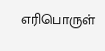எரிபொருள்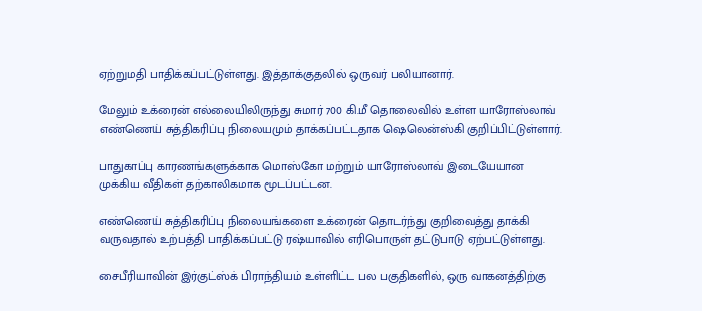ஏற்றுமதி பாதிக்கப்பட்டுள்ளது. இத்தாக்குதலில் ஒருவர் பலியானார்.

மேலும் உக்ரைன் எல்லையிலிருந்து சுமார் 700 கி.மீ தொலைவில் உள்ள யாரோஸ்லாவ் எண்ணெய் சுத்திகரிப்பு நிலையமும் தாக்கப்பட்டதாக ஷெலென்ஸ்கி குறிப்பிட்டுள்ளார்.

பாதுகாப்பு காரணங்களுக்காக மொஸ்கோ மற்றும் யாரோஸ்லாவ் இடையேயான முக்கிய வீதிகள் தற்காலிகமாக மூடப்பட்டன.

எண்ணெய் சுத்திகரிப்பு நிலையங்களை உக்ரைன் தொடர்ந்து குறிவைத்து தாக்கி வருவதால் உற்பத்தி பாதிக்கப்பட்டு ரஷ்யாவில் எரிபொருள் தட்டுபாடு ஏற்பட்டுள்ளது.

சைபீரியாவின் இர்குட்ஸ்க் பிராந்தியம் உள்ளிட்ட பல பகுதிகளில், ஒரு வாகனத்திற்கு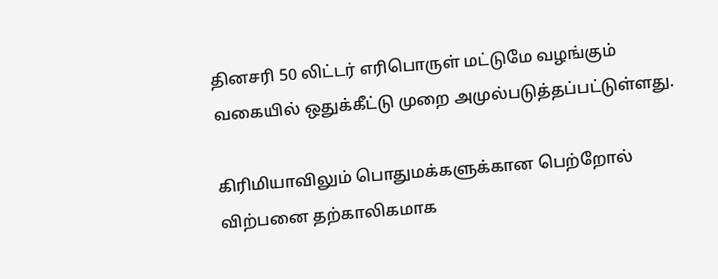தினசரி 50 லிட்டர் எரிபொருள் மட்டுமே வழங்கும் வகையில் ஒதுக்கீட்டு முறை அமுல்படுத்தப்பட்டுள்ளது.

கிரிமியாவிலும் பொதுமக்களுக்கான பெற்றோல் விற்பனை தற்காலிகமாக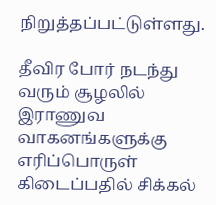நிறுத்தப்பட்டுள்ளது.

தீவிர போர் நடந்து வரும் சூழலில் இராணுவ வாகனங்களுக்கு எரிப்பொருள் கிடைப்பதில் சிக்கல்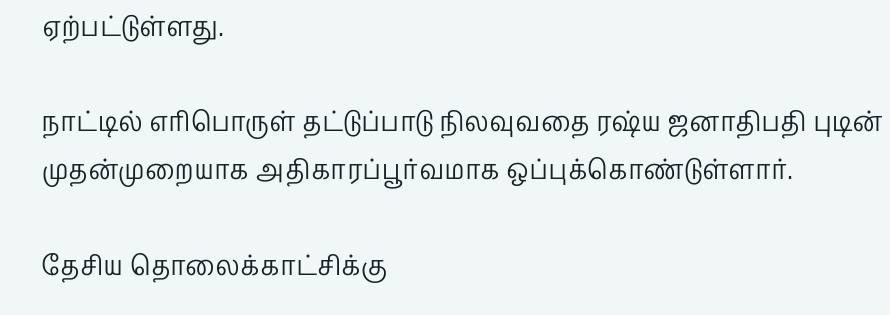ஏற்பட்டுள்ளது.

நாட்டில் எரிபொருள் தட்டுப்பாடு நிலவுவதை ரஷ்ய ஜனாதிபதி புடின் முதன்முறையாக அதிகாரப்பூர்வமாக ஒப்புக்கொண்டுள்ளார்.

தேசிய தொலைக்காட்சிக்கு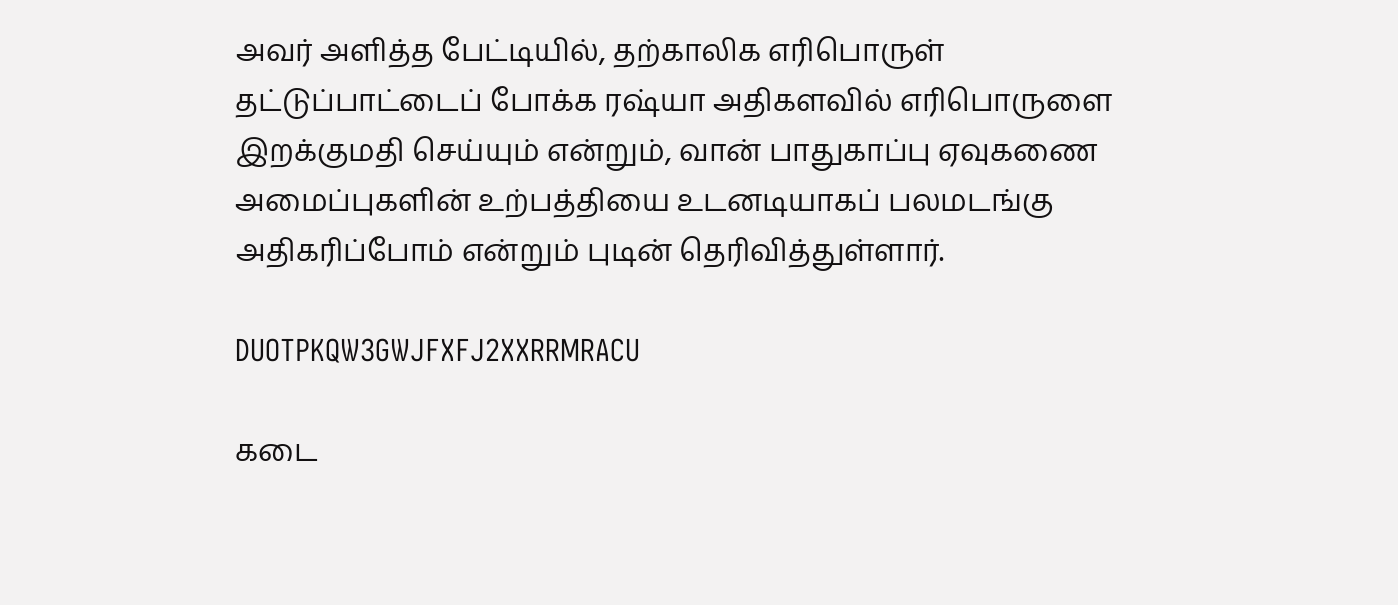அவர் அளித்த பேட்டியில், தற்காலிக எரிபொருள் தட்டுப்பாட்டைப் போக்க ரஷ்யா அதிகளவில் எரிபொருளை இறக்குமதி செய்யும் என்றும், வான் பாதுகாப்பு ஏவுகணை அமைப்புகளின் உற்பத்தியை உடனடியாகப் பலமடங்கு அதிகரிப்போம் என்றும் புடின் தெரிவித்துள்ளார்.

DUOTPKQW3GWJFXFJ2XXRRMRACU

கடை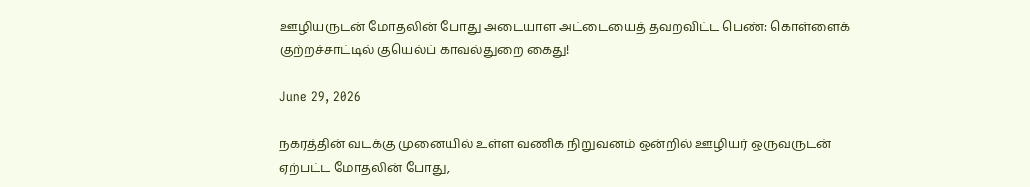ஊழியருடன் மோதலின் போது அடையாள அட்டையைத் தவறவிட்ட பெண்: கொள்ளைக் குற்றச்சாட்டில் குயெல்ப் காவல்துறை கைது!

June 29, 2026

நகரத்தின் வடக்கு முனையில் உள்ள வணிக நிறுவனம் ஒன்றில் ஊழியர் ஒருவருடன் ஏற்பட்ட மோதலின் போது,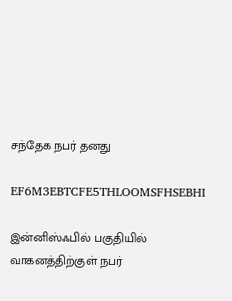சந்தேக நபர் தனது

EF6M3EBTCFE5THLOOMSFHSEBHI

இன்னிஸ்ஃபில் பகுதியில் வாகனத்திற்குள் நபர்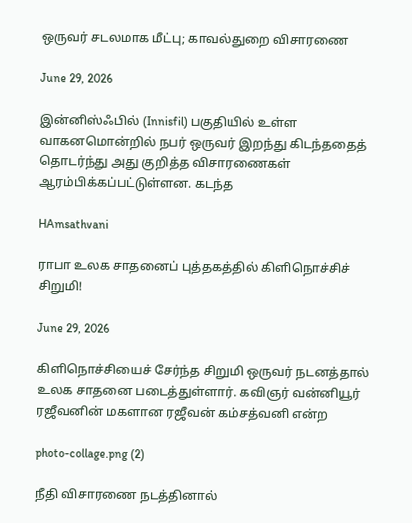ஒருவர் சடலமாக மீட்பு; காவல்துறை விசாரணை

June 29, 2026

இன்னிஸ்ஃபில் (Innisfil) பகுதியில் உள்ள வாகனமொன்றில் நபர் ஒருவர் இறந்து கிடந்ததைத் தொடர்ந்து அது குறித்த விசாரணைகள் ஆரம்பிக்கப்பட்டுள்ளன. கடந்த

HAmsathvani

ராபா உலக சாதனைப் புத்தகத்தில் கிளிநொச்சிச் சிறுமி!

June 29, 2026

கிளிநொச்சியைச் சேர்ந்த சிறுமி ஒருவர் நடனத்தால் உலக சாதனை படைத்துள்ளார். கவிஞர் வன்னியூர் ரஜீவனின் மகளான ரஜீவன் கம்சத்வனி என்ற

photo-collage.png (2)

நீதி விசாரணை நடத்தினால்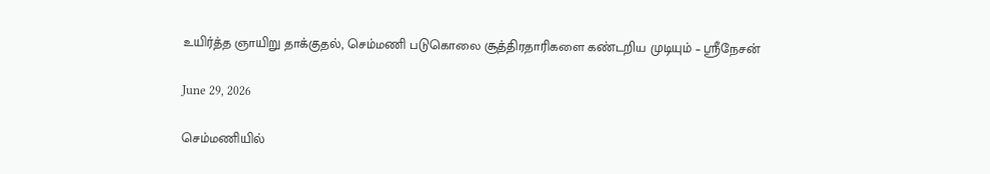உயிர்த்த ஞாயிறு தாக்குதல், செம்மணி படுகொலை சூத்திரதாரிகளை கண்டறிய முடியும் – ஸ்ரீநேசன்

June 29, 2026

செம்மணியில்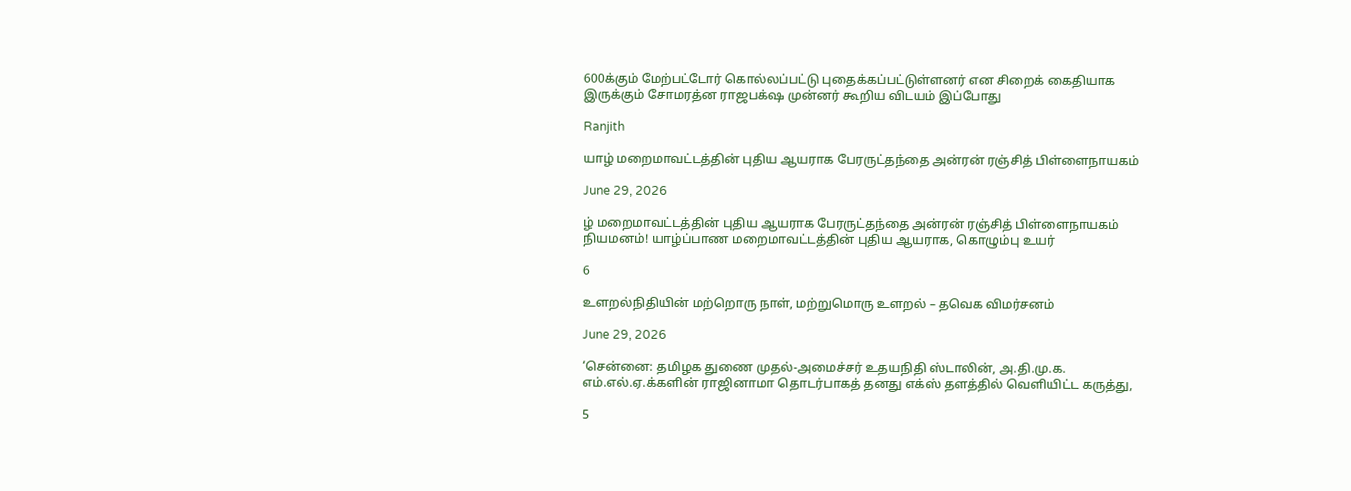600க்கும் மேற்பட்டோர் கொல்லப்பட்டு புதைக்கப்பட்டுள்ளனர் என சிறைக் கைதியாக இருக்கும் சோமரத்ன ராஜபக்‌ஷ முன்னர் கூறிய விடயம் இப்போது

Ranjith

யாழ் மறைமாவட்டத்தின் புதிய ஆயராக பேரருட்தந்தை அன்ரன் ரஞ்சித் பிள்ளைநாயகம்

June 29, 2026

ழ் மறைமாவட்டத்தின் புதிய ஆயராக பேரருட்தந்தை அன்ரன் ரஞ்சித் பிள்ளைநாயகம் நியமனம்! யாழ்ப்பாண மறைமாவட்டத்தின் புதிய ஆயராக, கொழும்பு உயர்

6

உளறல்நிதியின் மற்றொரு நாள், மற்றுமொரு உளறல் – தவெக விமர்சனம்

June 29, 2026

‘சென்னை: தமிழக துணை முதல்-அமைச்சர் உதயநிதி ஸ்டாலின், அ.தி.மு.க. எம்.எல்.ஏ.க்களின் ராஜினாமா தொடர்பாகத் தனது எக்ஸ் தளத்தில் வெளியிட்ட கருத்து,

5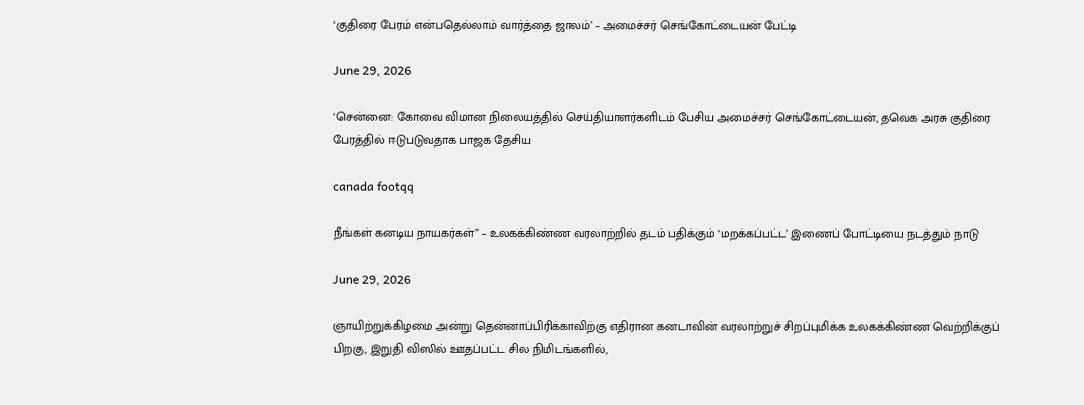‘குதிரை பேரம் என்பதெல்லாம் வார்த்தை ஜாலம்’ – அமைச்சர் செங்கோட்டையன் பேட்டி

June 29, 2026

‘சென்னை: கோவை விமான நிலையத்தில் செய்தியாளர்களிடம் பேசிய அமைச்சர் செங்கோட்டையன், தவெக அரசு குதிரை பேரத்தில் ஈடுபடுவதாக பாஜக தேசிய

canada footqq

நீங்கள் கனடிய நாயகர்கள்” – உலகக்கிண்ண வரலாற்றில் தடம் பதிக்கும் ‘மறக்கப்பட்ட’ இணைப் போட்டியை நடத்தும் நாடு

June 29, 2026

ஞாயிற்றுக்கிழமை அன்று தென்னாப்பிரிக்காவிற்கு எதிரான கனடாவின் வரலாற்றுச் சிறப்புமிக்க உலகக்கிண்ண வெற்றிக்குப் பிறகு, இறுதி விஸில் ஊதப்பட்ட சில நிமிடங்களில்,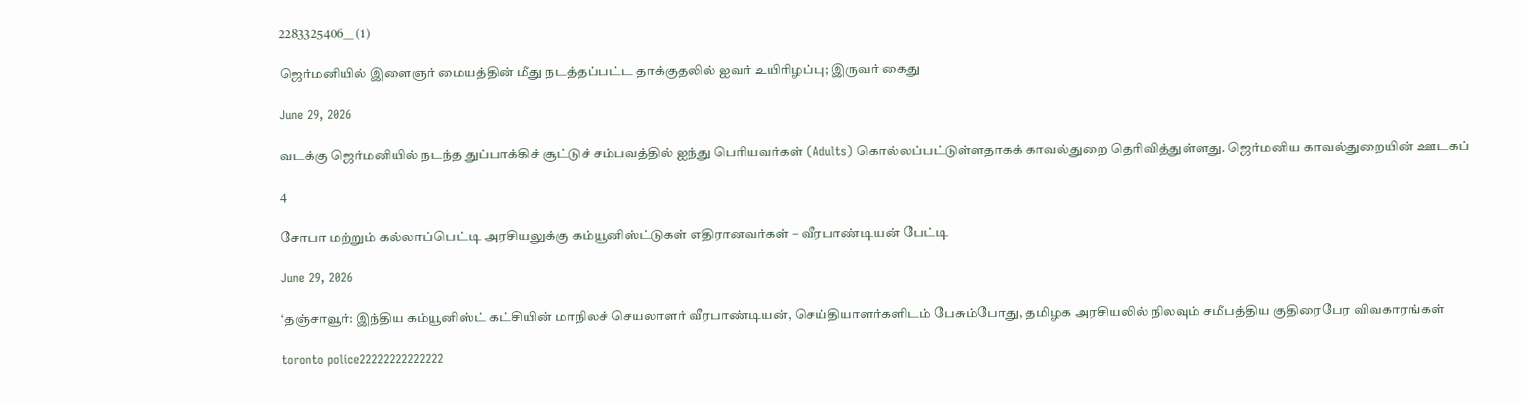2283325406__ (1)

ஜெர்மனியில் இளைஞர் மையத்தின் மீது நடத்தப்பட்ட தாக்குதலில் ஐவர் உயிரிழப்பு; இருவர் கைது

June 29, 2026

வடக்கு ஜெர்மனியில் நடந்த துப்பாக்கிச் சூட்டுச் சம்பவத்தில் ஐந்து பெரியவர்கள் (Adults) கொல்லப்பட்டுள்ளதாகக் காவல்துறை தெரிவித்துள்ளது. ஜெர்மனிய காவல்துறையின் ஊடகப்

4

சோபா மற்றும் கல்லாப்பெட்டி அரசியலுக்கு கம்யூனிஸ்ட்டுகள் எதிரானவர்கள் – வீரபாண்டியன் பேட்டி

June 29, 2026

‘தஞ்சாவூர்: இந்திய கம்யூனிஸ்ட் கட்சியின் மாநிலச் செயலாளர் வீரபாண்டியன், செய்தியாளர்களிடம் பேசும்போது, தமிழக அரசியலில் நிலவும் சமீபத்திய குதிரைபேர விவகாரங்கள்

toronto police22222222222222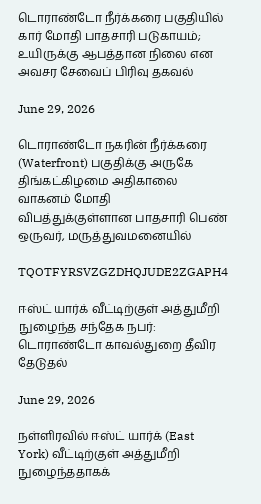டொராண்டோ நீர்க்கரை பகுதியில் கார் மோதி பாதசாரி படுகாயம்; உயிருக்கு ஆபத்தான நிலை என அவசர சேவைப் பிரிவு தகவல்

June 29, 2026

டொராண்டோ நகரின் நீர்க்கரை (Waterfront) பகுதிக்கு அருகே திங்கட்கிழமை அதிகாலை வாகனம் மோதி விபத்துக்குள்ளான பாதசாரி பெண் ஒருவர், மருத்துவமனையில்

TQOTFYRSVZGZDHQJUDE2ZGAPH4

ஈஸ்ட் யார்க் வீட்டிற்குள் அத்துமீறி நுழைந்த சந்தேக நபர்: டொராண்டோ காவல்துறை தீவிர தேடுதல்

June 29, 2026

நள்ளிரவில் ஈஸ்ட் யார்க் (East York) வீட்டிற்குள் அத்துமீறி நுழைந்ததாகக்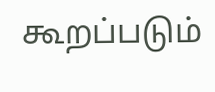கூறப்படும்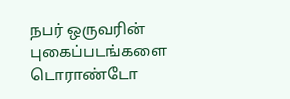நபர் ஒருவரின் புகைப்படங்களை டொராண்டோ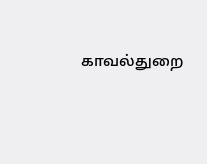காவல்துறை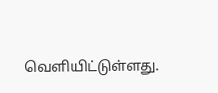வெளியிட்டுள்ளது.